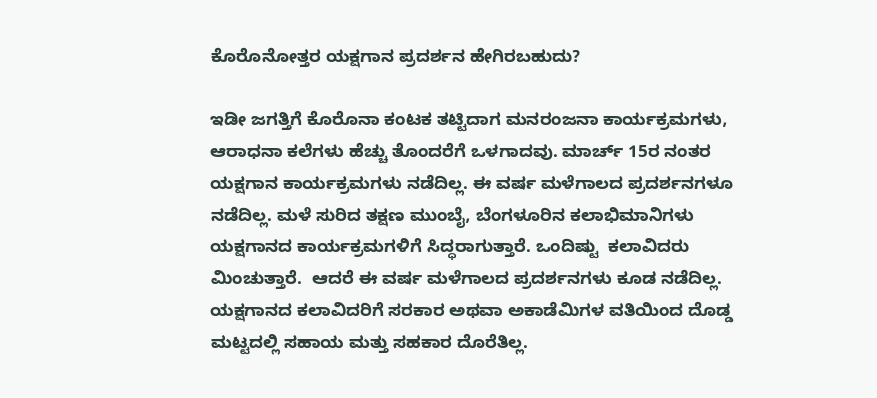ಕೊರೊನೋತ್ತರ ಯಕ್ಷಗಾನ ಪ್ರದರ್ಶನ ಹೇಗಿರಬಹುದು?

ಇಡೀ ಜಗತ್ತಿಗೆ ಕೊರೊನಾ ಕಂಟಕ ತಟ್ಟಿದಾಗ ಮನರಂಜನಾ ಕಾರ್ಯಕ್ರಮಗಳು, ಆರಾಧನಾ ಕಲೆಗಳು ಹೆಚ್ಚು ತೊಂದರೆಗೆ ಒಳಗಾದವು. ಮಾರ್ಚ್ 15ರ ನಂತರ ಯಕ್ಷಗಾನ ಕಾರ್ಯಕ್ರಮಗಳು ನಡೆದಿಲ್ಲ. ಈ ವರ್ಷ ಮಳೆಗಾಲದ ಪ್ರದರ್ಶನಗಳೂ ನಡೆದಿಲ್ಲ. ಮಳೆ ಸುರಿದ ತಕ್ಷಣ ಮುಂಬೈ, ಬೆಂಗಳೂರಿನ ಕಲಾಭಿಮಾನಿಗಳು ಯಕ್ಷಗಾನದ ಕಾರ್ಯಕ್ರಮಗಳಿಗೆ ಸಿದ್ಧರಾಗುತ್ತಾರೆ. ಒಂದಿಷ್ಟು  ಕಲಾವಿದರು ಮಿಂಚುತ್ತಾರೆ.  ಆದರೆ ಈ ವರ್ಷ ಮಳೆಗಾಲದ ಪ್ರದರ್ಶನಗಳು ಕೂಡ ನಡೆದಿಲ್ಲ. ಯಕ್ಷಗಾನದ ಕಲಾವಿದರಿಗೆ ಸರಕಾರ ಅಥವಾ ಅಕಾಡೆಮಿಗಳ ವತಿಯಿಂದ ದೊಡ್ಡ ಮಟ್ಟದಲ್ಲಿ ಸಹಾಯ ಮತ್ತು ಸಹಕಾರ ದೊರೆತಿಲ್ಲ.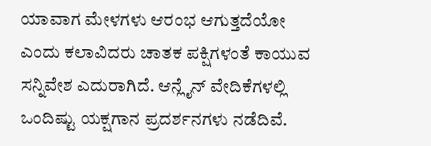ಯಾವಾಗ ಮೇಳಗಳು ಆರಂಭ ಆಗುತ್ತದೆಯೋ ಎಂದು ಕಲಾವಿದರು ಚಾತಕ ಪಕ್ಷಿಗಳಂತೆ ಕಾಯುವ ಸನ್ನಿವೇಶ ಎದುರಾಗಿದೆ. ಆನ್ಲೈನ್ ವೇದಿಕೆಗಳಲ್ಲಿ ಒಂದಿಷ್ಟು ಯಕ್ಷಗಾನ ಪ್ರದರ್ಶನಗಳು ನಡೆದಿವೆ.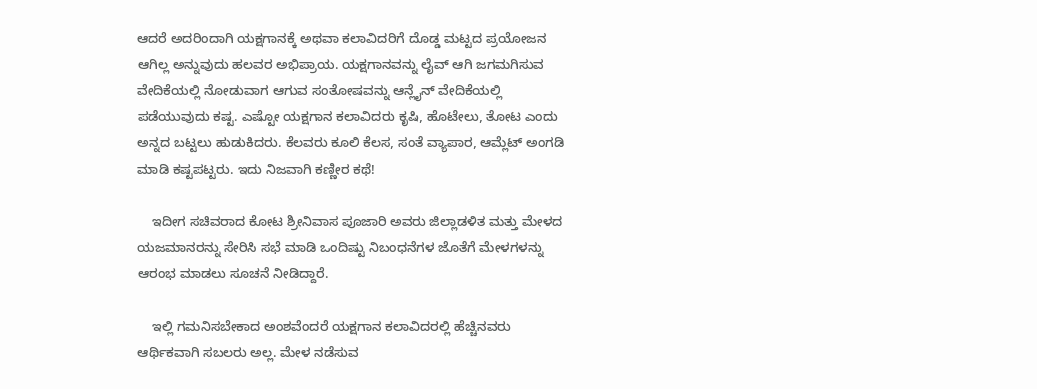ಆದರೆ ಅದರಿಂದಾಗಿ ಯಕ್ಷಗಾನಕ್ಕೆ ಅಥವಾ ಕಲಾವಿದರಿಗೆ ದೊಡ್ಡ ಮಟ್ಟದ ಪ್ರಯೋಜನ ಆಗಿಲ್ಲ ಅನ್ನುವುದು ಹಲವರ ಅಭಿಪ್ರಾಯ. ಯಕ್ಷಗಾನವನ್ನು ಲೈವ್ ಆಗಿ ಜಗಮಗಿಸುವ ವೇದಿಕೆಯಲ್ಲಿ ನೋಡುವಾಗ ಆಗುವ ಸಂತೋಷವನ್ನು ಆನ್ಲೈನ್ ವೇದಿಕೆಯಲ್ಲಿ ಪಡೆಯುವುದು ಕಷ್ಟ. ಎಷ್ಟೋ ಯಕ್ಷಗಾನ ಕಲಾವಿದರು ಕೃಷಿ, ಹೊಟೇಲು, ತೋಟ ಎಂದು ಅನ್ನದ ಬಟ್ಟಲು ಹುಡುಕಿದರು. ಕೆಲವರು ಕೂಲಿ ಕೆಲಸ, ಸಂತೆ ವ್ಯಾಪಾರ, ಆಮ್ಲೆಟ್ ಅಂಗಡಿ ಮಾಡಿ ಕಷ್ಟಪಟ್ಟರು. ಇದು ನಿಜವಾಗಿ ಕಣ್ಣೀರ ಕಥೆ!

    ಇದೀಗ ಸಚಿವರಾದ ಕೋಟ ಶ್ರೀನಿವಾಸ ಪೂಜಾರಿ ಅವರು ಜಿಲ್ಲಾಡಳಿತ ಮತ್ತು ಮೇಳದ ಯಜಮಾನರನ್ನು ಸೇರಿಸಿ ಸಭೆ ಮಾಡಿ ಒಂದಿಷ್ಟು ನಿಬಂಧನೆಗಳ ಜೊತೆಗೆ ಮೇಳಗಳನ್ನು ಆರಂಭ ಮಾಡಲು ಸೂಚನೆ ನೀಡಿದ್ದಾರೆ.

    ಇಲ್ಲಿ ಗಮನಿಸಬೇಕಾದ ಅಂಶವೆಂದರೆ ಯಕ್ಷಗಾನ ಕಲಾವಿದರಲ್ಲಿ ಹೆಚ್ಚಿನವರು ಆರ್ಥಿಕವಾಗಿ ಸಬಲರು ಅಲ್ಲ. ಮೇಳ ನಡೆಸುವ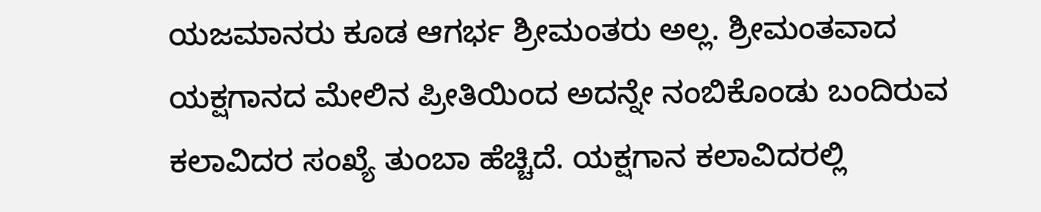ಯಜಮಾನರು ಕೂಡ ಆಗರ್ಭ ಶ್ರೀಮಂತರು ಅಲ್ಲ. ಶ್ರೀಮಂತವಾದ ಯಕ್ಷಗಾನದ ಮೇಲಿನ ಪ್ರೀತಿಯಿಂದ ಅದನ್ನೇ ನಂಬಿಕೊಂಡು ಬಂದಿರುವ ಕಲಾವಿದರ ಸಂಖ್ಯೆ ತುಂಬಾ ಹೆಚ್ಚಿದೆ. ಯಕ್ಷಗಾನ ಕಲಾವಿದರಲ್ಲಿ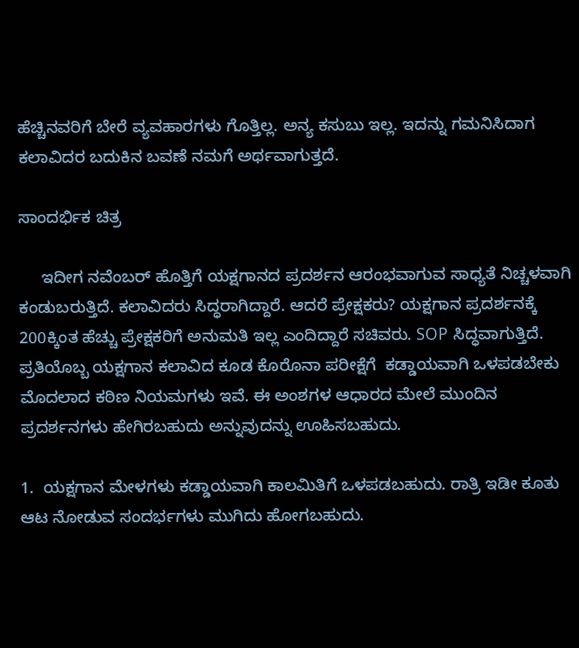ಹೆಚ್ಚಿನವರಿಗೆ ಬೇರೆ ವ್ಯವಹಾರಗಳು ಗೊತ್ತಿಲ್ಲ. ಅನ್ಯ ಕಸುಬು ಇಲ್ಲ. ಇದನ್ನು ಗಮನಿಸಿದಾಗ ಕಲಾವಿದರ ಬದುಕಿನ ಬವಣೆ ನಮಗೆ ಅರ್ಥವಾಗುತ್ತದೆ.

ಸಾಂದರ್ಭಿಕ ಚಿತ್ರ

     ಇದೀಗ ನವೆಂಬರ್ ಹೊತ್ತಿಗೆ ಯಕ್ಷಗಾನದ ಪ್ರದರ್ಶನ ಆರಂಭವಾಗುವ ಸಾಧ್ಯತೆ ನಿಚ್ಚಳವಾಗಿ ಕಂಡುಬರುತ್ತಿದೆ. ಕಲಾವಿದರು ಸಿದ್ಧರಾಗಿದ್ದಾರೆ. ಆದರೆ ಪ್ರೇಕ್ಷಕರು? ಯಕ್ಷಗಾನ ಪ್ರದರ್ಶನಕ್ಕೆ 200ಕ್ಕಿಂತ ಹೆಚ್ಚು ಪ್ರೇಕ್ಷಕರಿಗೆ ಅನುಮತಿ ಇಲ್ಲ ಎಂದಿದ್ದಾರೆ ಸಚಿವರು. SOP ಸಿದ್ಧವಾಗುತ್ತಿದೆ. ಪ್ರತಿಯೊಬ್ಬ ಯಕ್ಷಗಾನ ಕಲಾವಿದ ಕೂಡ ಕೊರೊನಾ ಪರೀಕ್ಷೆಗೆ  ಕಡ್ಡಾಯವಾಗಿ ಒಳಪಡಬೇಕು ಮೊದಲಾದ ಕಠಿಣ ನಿಯಮಗಳು ಇವೆ. ಈ ಅಂಶಗಳ ಆಧಾರದ ಮೇಲೆ ಮುಂದಿನ ಪ್ರದರ್ಶನಗಳು ಹೇಗಿರಬಹುದು ಅನ್ನುವುದನ್ನು ಊಹಿಸಬಹುದು.

1.  ಯಕ್ಷಗಾನ ಮೇಳಗಳು ಕಡ್ಡಾಯವಾಗಿ ಕಾಲಮಿತಿಗೆ ಒಳಪಡಬಹುದು. ರಾತ್ರಿ ಇಡೀ ಕೂತು ಆಟ ನೋಡುವ ಸಂದರ್ಭಗಳು ಮುಗಿದು ಹೋಗಬಹುದು.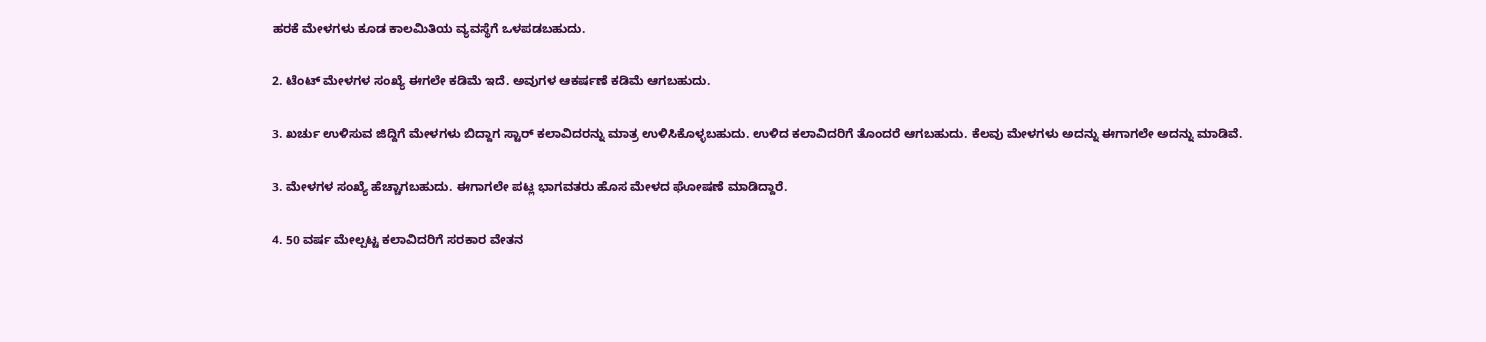ಹರಕೆ ಮೇಳಗಳು ಕೂಡ ಕಾಲಮಿತಿಯ ವ್ಯವಸ್ಥೆಗೆ ಒಳಪಡಬಹುದು.

2. ಟೆಂಟ್ ಮೇಳಗಳ ಸಂಖ್ಯೆ ಈಗಲೇ ಕಡಿಮೆ ಇದೆ. ಅವುಗಳ ಆಕರ್ಷಣೆ ಕಡಿಮೆ ಆಗಬಹುದು.

3. ಖರ್ಚು ಉಳಿಸುವ ಜಿದ್ದಿಗೆ ಮೇಳಗಳು ಬಿದ್ದಾಗ ಸ್ಟಾರ್ ಕಲಾವಿದರನ್ನು ಮಾತ್ರ ಉಳಿಸಿಕೊಳ್ಳಬಹುದು. ಉಳಿದ ಕಲಾವಿದರಿಗೆ ತೊಂದರೆ ಆಗಬಹುದು. ಕೆಲವು ಮೇಳಗಳು ಅದನ್ನು ಈಗಾಗಲೇ ಅದನ್ನು ಮಾಡಿವೆ.

3. ಮೇಳಗಳ ಸಂಖ್ಯೆ ಹೆಚ್ಚಾಗಬಹುದು. ಈಗಾಗಲೇ ಪಟ್ಲ ಭಾಗವತರು ಹೊಸ ಮೇಳದ ಘೋಷಣೆ ಮಾಡಿದ್ದಾರೆ.

4. 50 ವರ್ಷ ಮೇಲ್ಪಟ್ಟ ಕಲಾವಿದರಿಗೆ ಸರಕಾರ ವೇತನ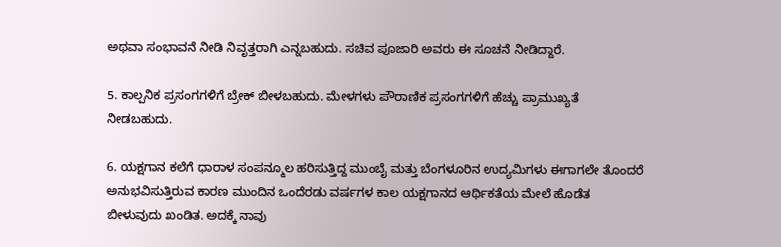ಅಥವಾ ಸಂಭಾವನೆ ನೀಡಿ ನಿವೃತ್ತರಾಗಿ ಎನ್ನಬಹುದು. ಸಚಿವ ಪೂಜಾರಿ ಅವರು ಈ ಸೂಚನೆ ನೀಡಿದ್ದಾರೆ.

5. ಕಾಲ್ಪನಿಕ ಪ್ರಸಂಗಗಳಿಗೆ ಬ್ರೇಕ್ ಬೀಳಬಹುದು. ಮೇಳಗಳು ಪೌರಾಣಿಕ ಪ್ರಸಂಗಗಳಿಗೆ ಹೆಚ್ಚು ಪ್ರಾಮುಖ್ಯತೆ ನೀಡಬಹುದು.

6. ಯಕ್ಷಗಾನ ಕಲೆಗೆ ಧಾರಾಳ ಸಂಪನ್ಮೂಲ ಹರಿಸುತ್ತಿದ್ದ ಮುಂಬೈ ಮತ್ತು ಬೆಂಗಳೂರಿನ ಉದ್ಯಮಿಗಳು ಈಗಾಗಲೇ ತೊಂದರೆ ಅನುಭವಿಸುತ್ತಿರುವ ಕಾರಣ ಮುಂದಿನ ಒಂದೆರಡು ವರ್ಷಗಳ ಕಾಲ ಯಕ್ಷಗಾನದ ಆರ್ಥಿಕತೆಯ ಮೇಲೆ ಹೊಡೆತ ಬೀಳುವುದು ಖಂಡಿತ. ಅದಕ್ಕೆ ನಾವು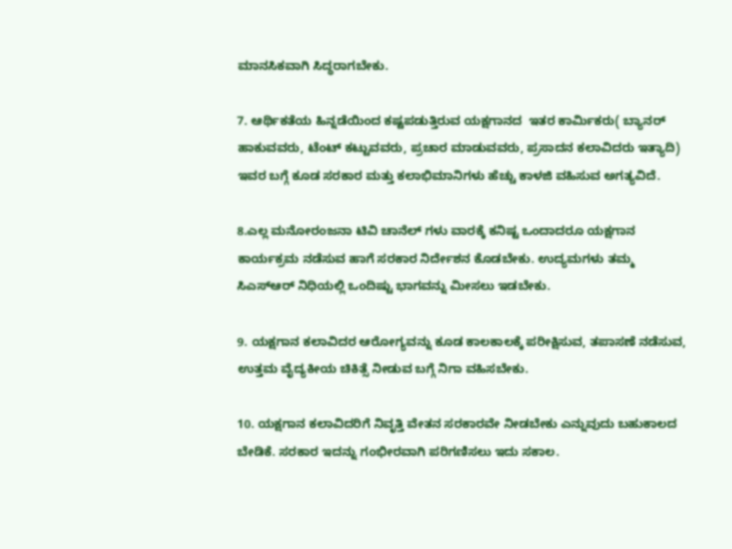ಮಾನಸಿಕವಾಗಿ ಸಿದ್ಧರಾಗಬೇಕು.

7. ಆರ್ಥಿಕತೆಯ ಹಿನ್ನಡೆಯಿಂದ ಕಷ್ಟಪಡುತ್ತಿರುವ ಯಕ್ಷಗಾನದ  ಇತರ ಕಾರ್ಮಿಕರು( ಬ್ಯಾನರ್ ಹಾಕುವವರು, ಟೆಂಟ್ ಕಟ್ಟುವವರು, ಪ್ರಚಾರ ಮಾಡುವವರು, ಪ್ರಸಾದನ ಕಲಾವಿದರು ಇತ್ಯಾದಿ) ಇವರ ಬಗ್ಗೆ ಕೂಡ ಸರಕಾರ ಮತ್ತು ಕಲಾಭಿಮಾನಿಗಳು ಹೆಚ್ಚು ಕಾಳಜಿ ವಹಿಸುವ ಅಗತ್ಯವಿದೆ.

8.ಎಲ್ಲ ಮನೋರಂಜನಾ ಟಿವಿ ಚಾನೆಲ್‌ ಗಳು ವಾರಕ್ಕೆ ಕನಿಷ್ಟ ಒಂದಾದರೂ ಯಕ್ಷಗಾನ ಕಾರ್ಯಕ್ರಮ ನಡೆಸುವ ಹಾಗೆ ಸರಕಾರ ನಿರ್ದೇಶನ ಕೊಡಬೇಕು. ಉದ್ಯಮಗಳು ತಮ್ಮ ಸಿಎಸ್ಆರ್ ನಿಧಿಯಲ್ಲಿ ಒಂದಿಷ್ಟು ಭಾಗವನ್ನು ಮೀಸಲು ಇಡಬೇಕು.

9. ಯಕ್ಷಗಾನ ಕಲಾವಿದರ ಆರೋಗ್ಯವನ್ನು ಕೂಡ ಕಾಲಕಾಲಕ್ಕೆ ಪರೀಕ್ಷಿಸುವ, ತಪಾಸಣೆ ನಡೆಸುವ, ಉತ್ತಮ ವೈದ್ಯಕೀಯ ಚಿಕಿತ್ಸೆ ನೀಡುವ ಬಗ್ಗೆ ನಿಗಾ ವಹಿಸಬೇಕು.

10. ಯಕ್ಷಗಾನ ಕಲಾವಿದರಿಗೆ ನಿವೃತ್ತಿ ವೇತನ ಸರಕಾರವೇ ನೀಡಬೇಕು ಎನ್ನುವುದು ಬಹುಕಾಲದ ಬೇಡಿಕೆ. ಸರಕಾರ ಇದನ್ನು ಗಂಭೀರವಾಗಿ ಪರಿಗಣಿಸಲು ಇದು ಸಕಾಲ.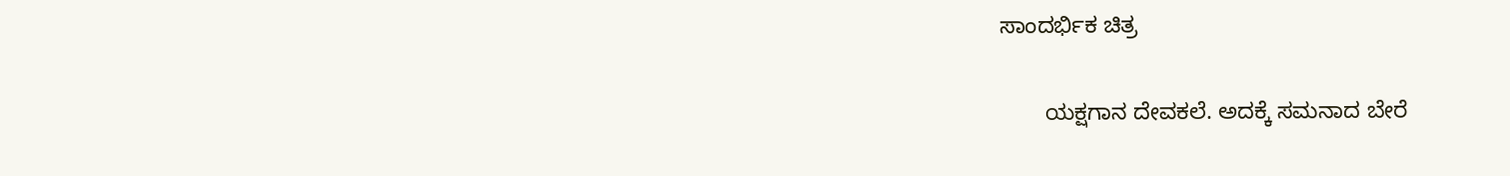ಸಾಂದರ್ಭಿಕ ಚಿತ್ರ

       ಯಕ್ಷಗಾನ ದೇವಕಲೆ. ಅದಕ್ಕೆ ಸಮನಾದ ಬೇರೆ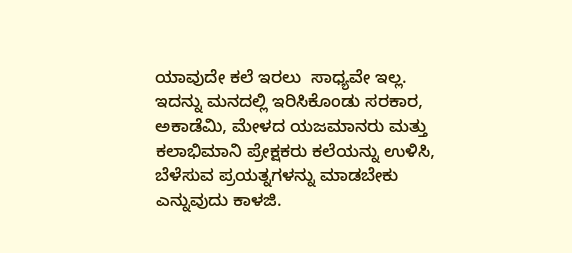ಯಾವುದೇ ಕಲೆ ಇರಲು  ಸಾಧ್ಯವೇ ಇಲ್ಲ. ಇದನ್ನು ಮನದಲ್ಲಿ ಇರಿಸಿಕೊಂಡು ಸರಕಾರ, ಅಕಾಡೆಮಿ, ಮೇಳದ ಯಜಮಾನರು ಮತ್ತು ಕಲಾಭಿಮಾನಿ ಪ್ರೇಕ್ಷಕರು ಕಲೆಯನ್ನು ಉಳಿಸಿ, ಬೆಳೆಸುವ ಪ್ರಯತ್ನಗಳನ್ನು ಮಾಡಬೇಕು ಎನ್ನುವುದು ಕಾಳಜಿ.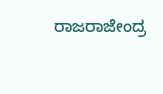ರಾಜರಾಜೇಂದ್ರ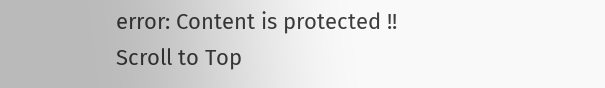error: Content is protected !!
Scroll to Top